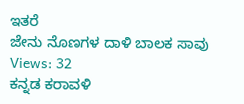ಇತರೆ
ಜೇನು ನೊಣಗಳ ದಾಳಿ ಬಾಲಕ ಸಾವು
Views: 32
ಕನ್ನಡ ಕರಾವಳಿ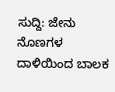ಸುದ್ದಿ: ಜೇನು ನೊಣಗಳ ದಾಳಿಯಿಂದ ಬಾಲಕ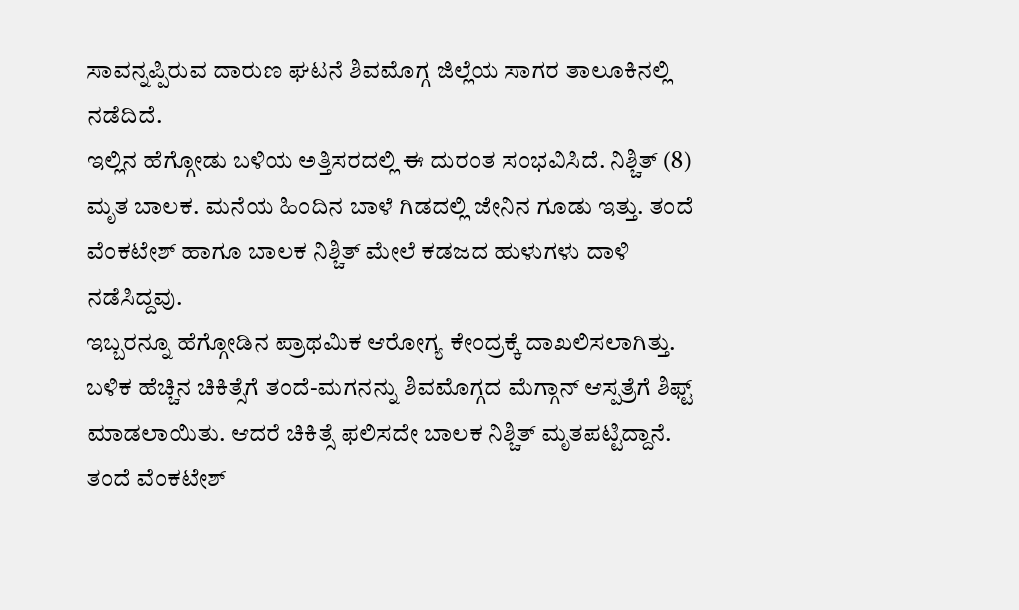ಸಾವನ್ನಪ್ಪಿರುವ ದಾರುಣ ಘಟನೆ ಶಿವಮೊಗ್ಗ ಜಿಲ್ಲೆಯ ಸಾಗರ ತಾಲೂಕಿನಲ್ಲಿ ನಡೆದಿದೆ.
ಇಲ್ಲಿನ ಹೆಗ್ಗೋಡು ಬಳಿಯ ಅತ್ತಿಸರದಲ್ಲಿ ಈ ದುರಂತ ಸಂಭವಿಸಿದೆ. ನಿಶ್ಚಿತ್ (8) ಮೃತ ಬಾಲಕ. ಮನೆಯ ಹಿಂದಿನ ಬಾಳೆ ಗಿಡದಲ್ಲಿ ಜೇನಿನ ಗೂಡು ಇತ್ತು. ತಂದೆ ವೆಂಕಟೇಶ್ ಹಾಗೂ ಬಾಲಕ ನಿಶ್ಚಿತ್ ಮೇಲೆ ಕಡಜದ ಹುಳುಗಳು ದಾಳಿ ನಡೆಸಿದ್ದವು.
ಇಬ್ಬರನ್ನೂ ಹೆಗ್ಗೋಡಿನ ಪ್ರಾಥಮಿಕ ಆರೋಗ್ಯ ಕೇಂದ್ರಕ್ಕೆ ದಾಖಲಿಸಲಾಗಿತ್ತು. ಬಳಿಕ ಹೆಚ್ಚಿನ ಚಿಕಿತ್ಸೆಗೆ ತಂದೆ-ಮಗನನ್ನು ಶಿವಮೊಗ್ಗದ ಮೆಗ್ಗಾನ್ ಆಸ್ಪತ್ರೆಗೆ ಶಿಫ್ಟ್ ಮಾಡಲಾಯಿತು. ಆದರೆ ಚಿಕಿತ್ಸೆ ಫಲಿಸದೇ ಬಾಲಕ ನಿಶ್ಚಿತ್ ಮೃತಪಟ್ಟಿದ್ದಾನೆ. ತಂದೆ ವೆಂಕಟೇಶ್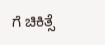ಗೆ ಚಿಕಿತ್ಸೆ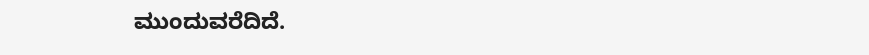ಮುಂದುವರೆದಿದೆ.